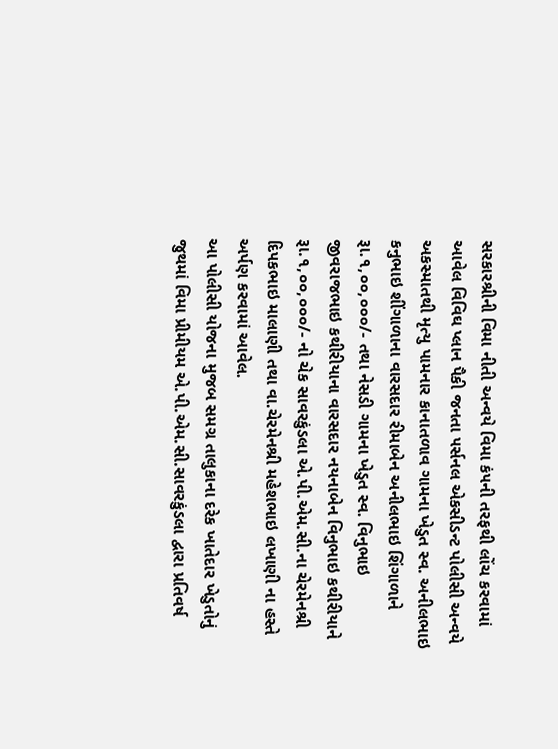સરકારશ્રીની વિમા નીતી અન્વયે વિમા કં૫ની તરફથી લોંચ કરવામાં આવેલ વિવિઘ પ્લાન પૈકી જનતા ૫ર્સનલ એકસીડન્ટ પોલીસી અન્વયે અકસ્માતથી મૃત્યુ પામનાર કાનાતળાવ ગામના ખેડુત સ્વ. અનીલભાઇ કનુભાઇ શીંગાળાના વારસદાર રીમાબેન અનીલભાઇ શિંગાળાને રૂા.૧,૦૦,૦૦૦/- તથા નેસડી ગામના ખેડુત સ્વ. વિનુભાઇ જીવરાજભાઇ કથીરીયાના વારસદાર નયનાબેન વિનુભાઇ કથીરીયાને રૂા.૧,૦૦,૦૦૦/- નો ચેક સાવરકુંડલા એ.પી.એમ.સી.ના ચેરમેનશ્રી દિ૫કભાઇ માલાણી તથા વા.ચેરમેનશ્રી મહેશભાઇ લખાણી ના હસ્તે અર્પણ કરવામાં આવેલ.
આ પોલીસી યોજના મુજબ સમગ્ર તાલુકાના દરેક ખાતેદાર ખેડુતોનું જુથમાં વિમા પ્રીમીયમ એ.પી.એમ.સી.સાવરકુંડલા દ્વારા પ્રતિવર્ષ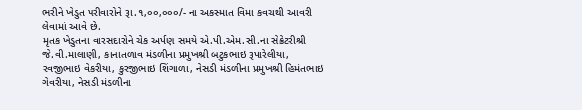ભરીને ખેડુત ૫રીવારોને રૂા.૧,૦૦,૦૦૦/- ના અકસ્માત વિમા કવચથી આવરી લેવામાં આવે છે.
મૃતક ખેડુતના વારસદારોને ચેક અર્પણ સમયે એ.પી.એમ.સી.ના સેક્રેટરીશ્રી જે.વી.માલાણી, કાનાતળાવ મંડળીના પ્રમુખશ્રી બટુકભાઇ રૂપારેલીયા, રવજીભાઇ વેકરીયા, કુરજીભાઇ શિંગાળા, નેસડી મંડળીના પ્રમુખશ્રી હિમંતભાઇ ગેવરીયા, નેસડી મંડળીના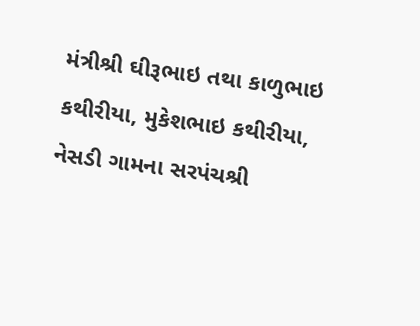મંત્રીશ્રી ઘીરૂભાઇ તથા કાળુભાઇ કથીરીયા, મુકેશભાઇ કથીરીયા, નેસડી ગામના સરપંચશ્રી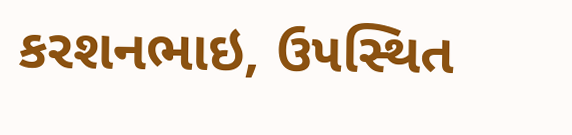કરશનભાઇ, ઉ૫સ્થિત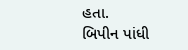હતા.
બિપીન પાંધી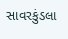સાવરકુંડલા